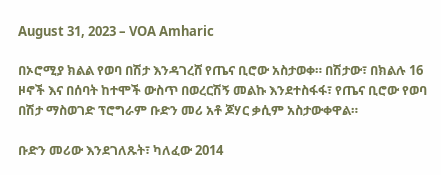August 31, 2023 – VOA Amharic

በኦሮሚያ ክልል የወባ በሽታ እንዳገረሸ የጤና ቢሮው አስታወቀ። በሽታው፣ በክልሉ 16 ዞኖች እና በሰባት ከተሞች ውስጥ በወረርሽኝ መልኩ እንደተስፋፋ፣ የጤና ቢሮው የወባ በሽታ ማስወገድ ፕሮግራም ቡድን መሪ አቶ ጆሃር ቃሲም አስታውቀዋል።

ቡድን መሪው እንደገለጹት፣ ካለፈው 2014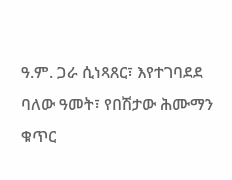ዓ.ም. ጋራ ሲነጻጸር፣ እየተገባደደ ባለው ዓመት፣ የበሽታው ሕሙማን ቁጥር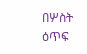በሦስት ዕጥፍ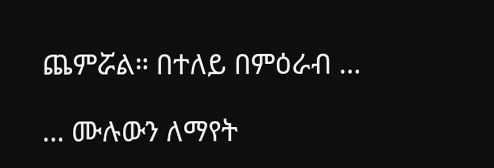ጨምሯል። በተለይ በምዕራብ …

… ሙሉውን ለማየት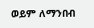ወይም ለማንበብ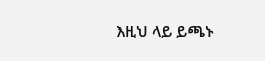እዚህ ላይ ይጫኑ